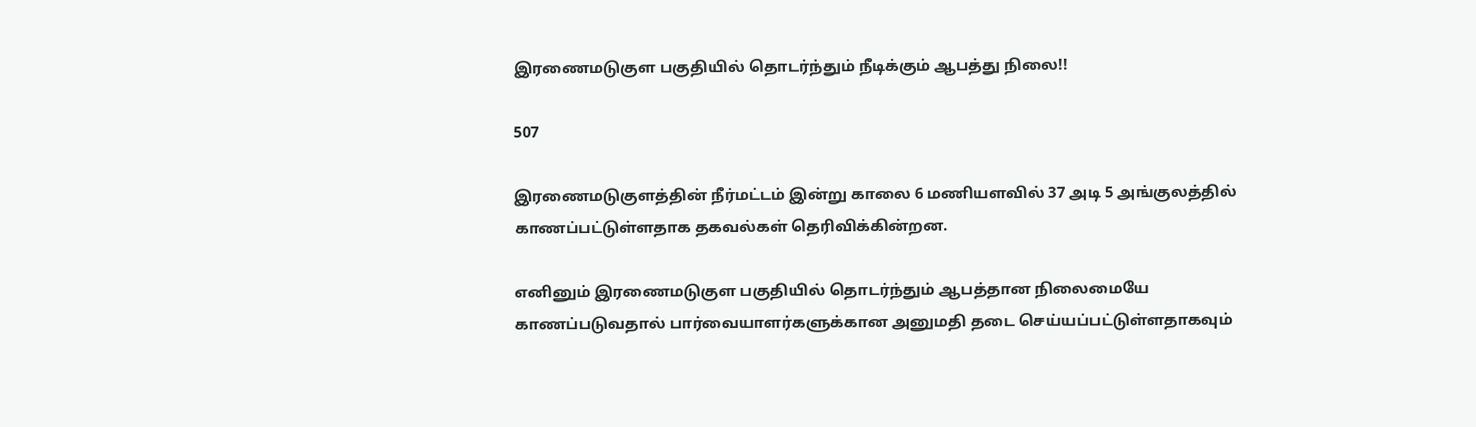இரணைமடுகுள பகுதியில் தொடர்ந்தும் நீடிக்கும் ஆபத்து நிலை!!

507

இரணைமடுகுளத்தின் நீர்மட்டம் இன்று காலை 6 மணியளவில் 37 அடி 5 அங்குலத்தில் காணப்பட்டுள்ளதாக தகவல்கள் தெரிவிக்கின்றன.

எனினும் இரணைமடுகுள பகுதியில் தொடர்ந்தும் ஆபத்தான நிலைமையே காணப்படுவதால் பார்வையாளர்களுக்கான அனுமதி தடை செய்யப்பட்டுள்ளதாகவும்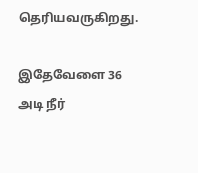தெரியவருகிறது.

இதேவேளை 36 அடி நீர்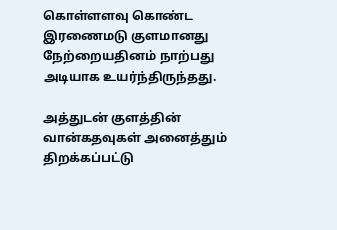கொள்ளளவு கொண்ட இரணைமடு குளமானது நேற்றையதினம் நாற்பது அடியாக உயர்ந்திருந்தது.

அத்துடன் குளத்தின் வான்கதவுகள் அனைத்தும் திறக்கப்பட்டு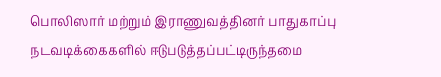பொலிஸார் மற்றும் இராணுவத்தினர் பாதுகாப்பு நடவடிக்கைகளில் ஈடுபடுத்தப்பட்டிருந்தமை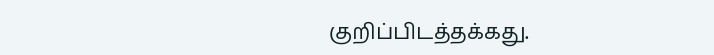குறிப்பிடத்தக்கது.